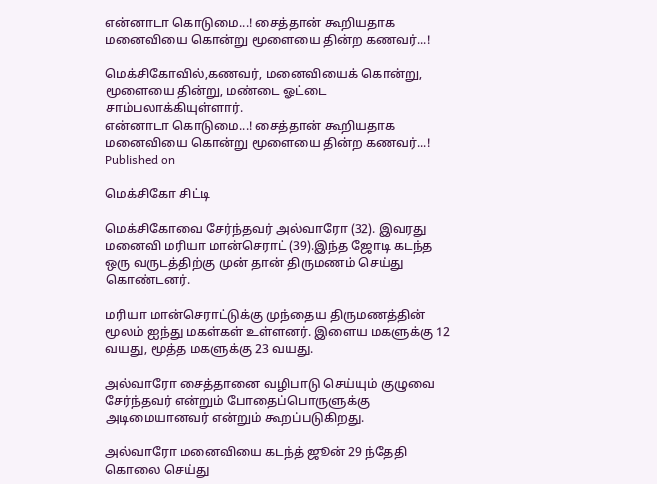என்னாடா கொடுமை...! சைத்தான் கூறியதாக மனைவியை கொன்று மூளையை தின்ற கணவர்...!

மெக்சிகோவில்,கணவர், மனைவியைக் கொன்று, மூளையை தின்று, மண்டை ஓட்டை சாம்பலாக்கியுள்ளார்.
என்னாடா கொடுமை...! சைத்தான் கூறியதாக மனைவியை கொன்று மூளையை தின்ற கணவர்...!
Published on

மெக்சிகோ சிட்டி

மெக்சிகோவை சேர்ந்தவர் அல்வாரோ (32). இவரது மனைவி மரியா மான்செராட் (39).இந்த ஜோடி கடந்த ஒரு வருடத்திற்கு முன் தான் திருமணம் செய்து கொண்டனர்.

மரியா மான்செராட்டுக்கு முந்தைய திருமணத்தின் மூலம் ஐந்து மகள்கள் உள்ளனர். இளைய மகளுக்கு 12 வயது, மூத்த மகளுக்கு 23 வயது.

அல்வாரோ சைத்தானை வழிபாடு செய்யும் குழுவை சேர்ந்தவர் என்றும் போதைப்பொருளுக்கு அடிமையானவர் என்றும் கூறப்படுகிறது.

அல்வாரோ மனைவியை கடந்த் ஜூன் 29 ந்தேதி கொலை செய்து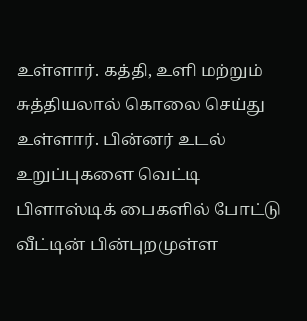உள்ளார். கத்தி, உளி மற்றும் சுத்தியலால் கொலை செய்து உள்ளார். பின்னர் உடல் உறுப்புகளை வெட்டி பிளாஸ்டிக் பைகளில் போட்டு வீட்டின் பின்புறமுள்ள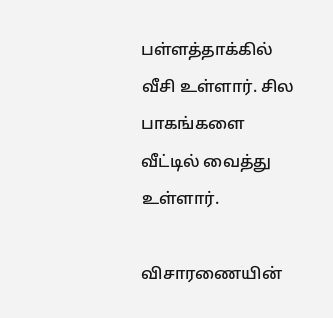பள்ளத்தாக்கில் வீசி உள்ளார். சில பாகங்களை வீட்டில் வைத்து உள்ளார்.

விசாரணையின்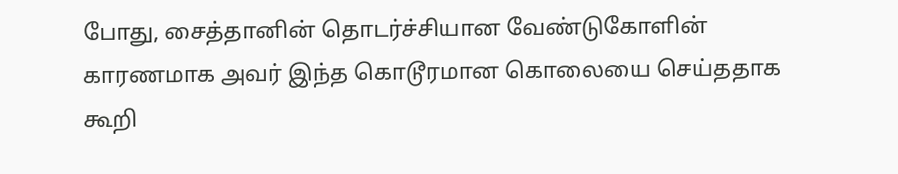போது, சைத்தானின் தொடர்ச்சியான வேண்டுகோளின் காரணமாக அவர் இந்த கொடூரமான கொலையை செய்ததாக கூறி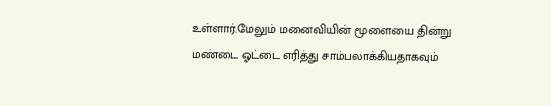உள்ளார்.மேலும் மனைவியின் மூளையை தின்று மண்டை ஓட்டை எரித்து சாம்பலாக்கியதாகவும்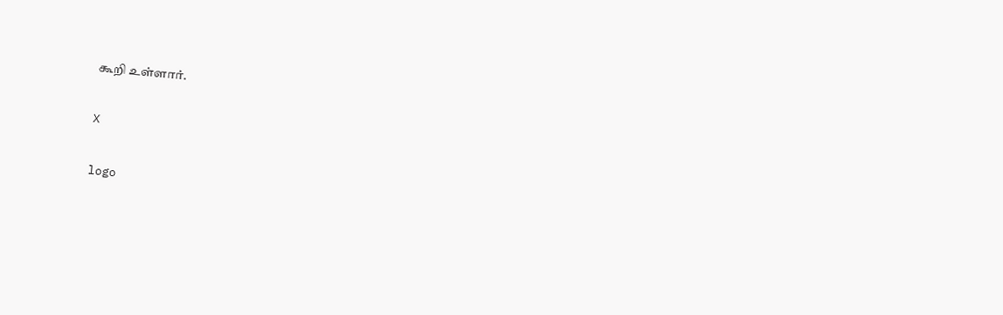கூறி உள்ளார்.

X

logo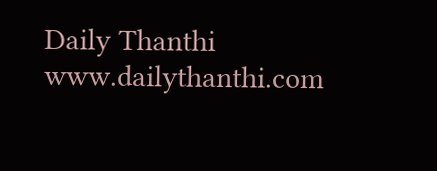Daily Thanthi
www.dailythanthi.com